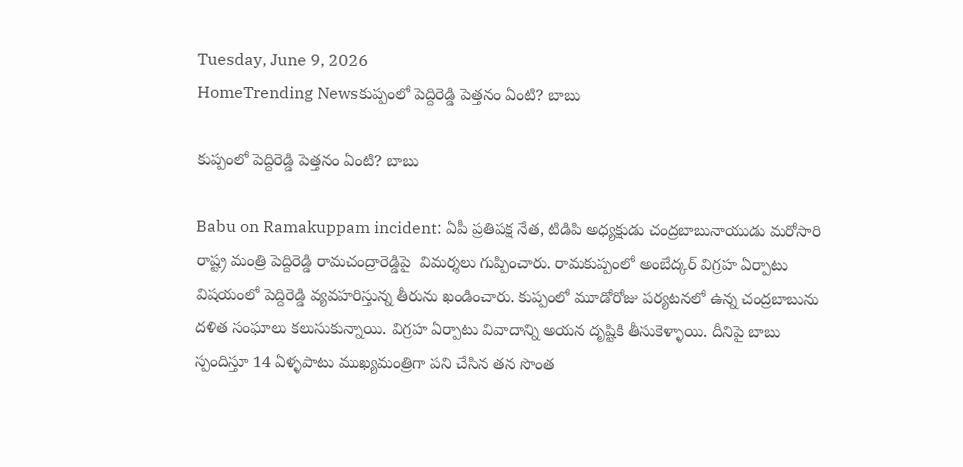Tuesday, June 9, 2026
HomeTrending Newsకుప్పంలో పెద్దిరెడ్డి పెత్తనం ఏంటి? బాబు

కుప్పంలో పెద్దిరెడ్డి పెత్తనం ఏంటి? బాబు

Babu on Ramakuppam incident: ఏపీ ప్రతిపక్ష నేత, టిడిపి అధ్యక్షుడు చంద్రబాబునాయుడు మరోసారి రాష్ట్ర మంత్రి పెద్దిరెడ్డి రామచంద్రారెడ్డిపై  విమర్శలు గుప్పించారు. రామకుప్పంలో అంబేద్కర్ విగ్రహ ఏర్పాటు విషయంలో పెద్దిరెడ్డి వ్యవహరిస్తున్న తీరును ఖండించారు. కుప్పంలో మూడోరోజు పర్యటనలో ఉన్న చంద్రబాబును దళిత సంఘాలు కలుసుకున్నాయి. విగ్రహ ఏర్పాటు వివాదాన్ని అయన దృష్టికి తీసుకెళ్ళాయి. దీనిపై బాబు స్పందిస్తూ 14 ఏళ్ళపాటు ముఖ్యమంత్రిగా పని చేసిన తన సొంత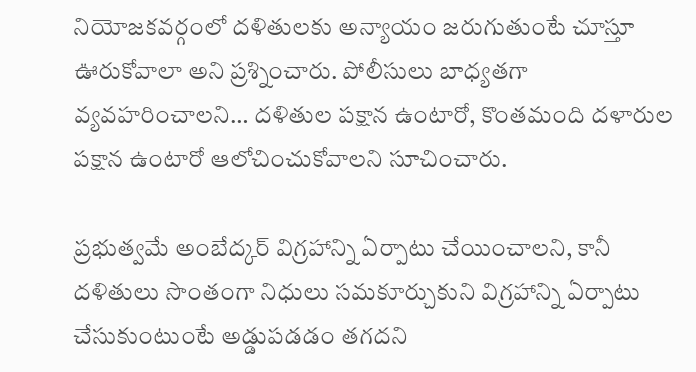నియోజకవర్గంలో దళితులకు అన్యాయం జరుగుతుంటే చూస్తూ ఊరుకోవాలా అని ప్రశ్నించారు. పోలీసులు బాధ్యతగా వ్యవహరించాలని… దళితుల పక్షాన ఉంటారో, కొంతమంది దళారుల పక్షాన ఉంటారో ఆలోచించుకోవాలని సూచించారు.

ప్రభుత్వమే అంబేద్కర్ విగ్రహాన్ని ఏర్పాటు చేయించాలని, కానీ దళితులు సొంతంగా నిధులు సమకూర్చుకుని విగ్రహాన్ని ఏర్పాటు చేసుకుంటుంటే అడ్డుపడడం తగదని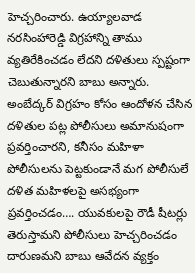హెచ్చరించారు. ఉయ్యాలవాడ నరసింహారెడ్డి విగ్రహాన్ని తాము వ్యతిరేకించడం లేదని దళితులు స్పష్టంగా చెబుతున్నారని బాబు అన్నారు. అంబేద్కర్ విగ్రహం కోసం ఆందోళన చేసిన దళితుల పట్ల పోలీసులు అమానుషంగా ప్రవర్తించారని, కనీసం మహిళా పోలీసులను పెట్టకుండానే మగ పోలీసులే దళిత మహిళలపై అసభ్యంగా ప్రవర్తించడం…. యువకులపై రౌడీ షీటర్లు తెరుస్తామని పోలీసులు హెచ్చరించడం దారుణమని బాబు ఆవేదన వ్యక్తం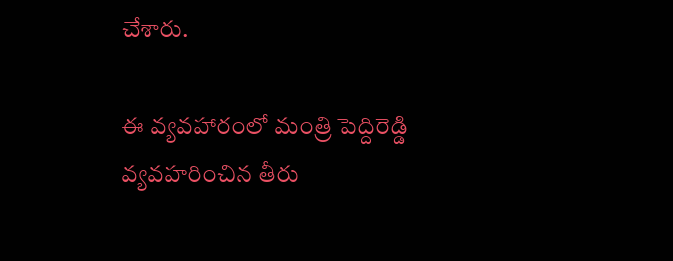చేశారు.

ఈ వ్యవహారంలో మంత్రి పెద్దిరెడ్డి వ్యవహరించిన తీరు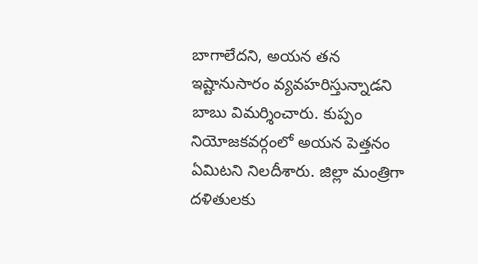బాగాలేదని, అయన తన ఇష్టానుసారం వ్యవహరిస్తున్నాడని బాబు విమర్శించారు. కుప్పం నియోజకవర్గంలో అయన పెత్తనం ఏమిటని నిలదీశారు. జిల్లా మంత్రిగా దళితులకు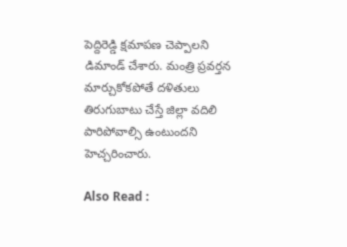పెద్దిరెడ్డి క్షమాపణ చెప్పాలని డిమాండ్ చేశారు. మంత్రి ప్రవర్తన మార్చుకోకపోతే దళితులు తిరుగుబాటు చేస్తే జిల్లా వదిలి పారిపోవాల్సి ఉంటుందని హెచ్చరించారు.

Also Read :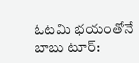ఓటమి భయంతోనే బాబు టూర్: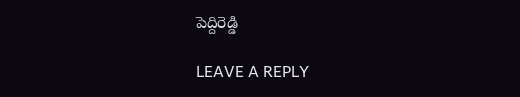పెద్దిరెడ్డి

LEAVE A REPLY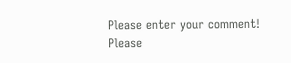Please enter your comment!
Please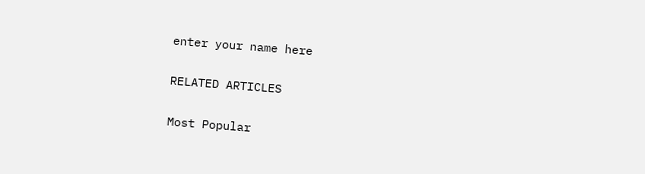enter your name here

RELATED ARTICLES

Most Popular